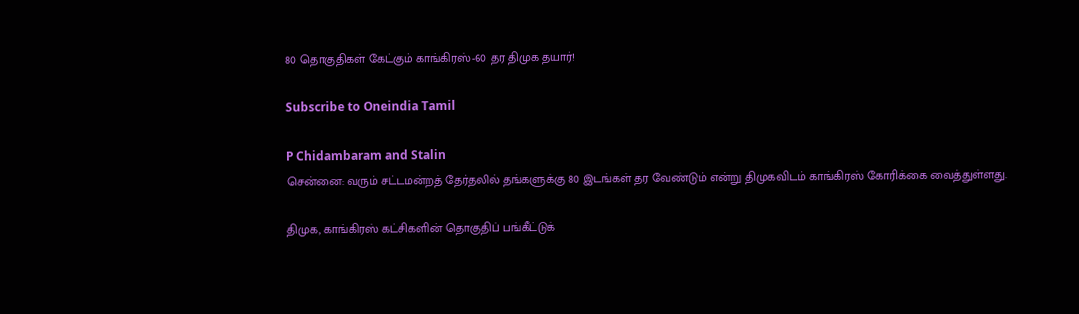80 தொகுதிகள் கேட்கும் காங்கிரஸ்-60 தர திமுக தயார்!

Subscribe to Oneindia Tamil

P Chidambaram and Stalin
சென்னை: வரும் சட்டமன்றத் தேர்தலில் தங்களுக்கு 80 இடங்கள் தர வேண்டும் என்று திமுகவிடம் காங்கிரஸ் கோரிக்கை வைத்துள்ளது.

திமுக, காங்கிரஸ் கட்சிகளின் தொகுதிப் பங்கீட்டுக்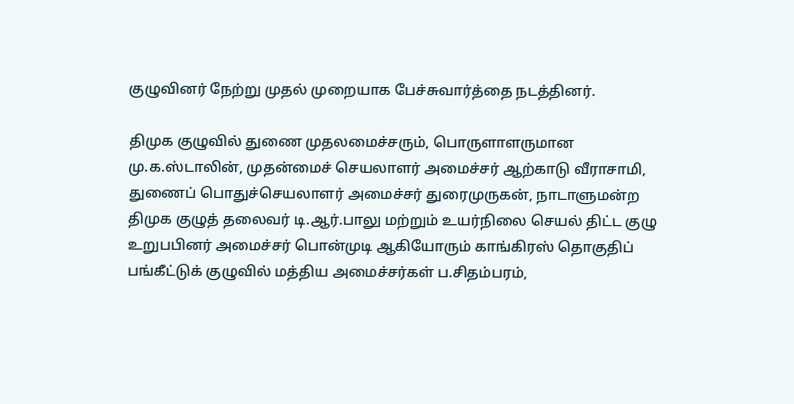குழுவினர் நேற்று முதல் முறையாக பேச்சுவார்த்தை நடத்தினர்.

திமுக குழுவில் துணை முதலமைச்சரும், பொருளாளருமான மு.க.ஸ்டாலின், முதன்மைச் செயலாளர் அமைச்சர் ஆற்காடு வீராசாமி, துணைப் பொதுச்செயலாளர் அமைச்சர் துரைமுருகன், நாடாளுமன்ற திமுக குழுத் தலைவர் டி.ஆர்.பாலு மற்றும் உயர்நிலை செயல் திட்ட குழு உறுபபினர் அமைச்சர் பொன்முடி ஆகியோரும் காங்கிரஸ் தொகுதிப் பங்கீட்டுக் குழுவில் மத்திய அமைச்சர்கள் ப.சிதம்பரம்,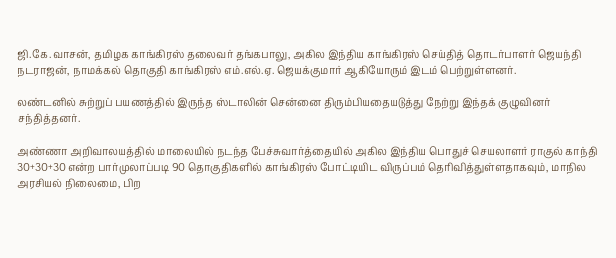ஜி.கே.வாசன், தமிழக காங்கிரஸ் தலைவர் தங்கபாலு, அகில இந்திய காங்கிரஸ் செய்தித் தொடர்பாளர் ஜெயந்தி நடராஜன், நாமக்கல் தொகுதி காங்கிரஸ் எம்.எல்.ஏ. ஜெயக்குமார் ஆகியோரும் இடம் பெற்றுள்ளனர்.

லண்டனில் சுற்றுப் பயணத்தில் இருந்த ஸ்டாலின் சென்னை திரும்பியதையடுத்து நேற்று இந்தக் குழுவினர் சந்தித்தனர்.

அண்ணா அறிவாலயத்தில் மாலையில் நடந்த பேச்சுவார்த்தையில் அகில இந்திய பொதுச் செயலாளர் ராகுல் காந்தி 30+30+30 என்ற பார்முலாப்படி 90 தொகுதிகளில் காங்கிரஸ் போட்டியிட விருப்பம் தெரிவித்துள்ளதாகவும், மாநில அரசியல் நிலைமை, பிற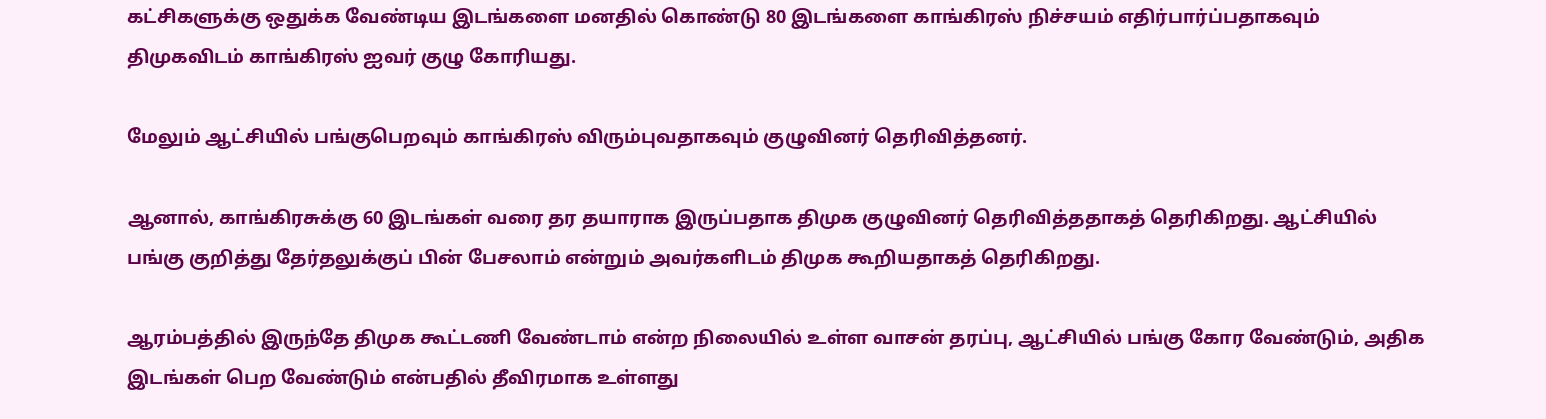கட்சிகளுக்கு ஒதுக்க வேண்டிய இடங்களை மனதில் கொண்டு 80 இடங்களை காங்கிரஸ் நிச்சயம் எதிர்பார்ப்பதாகவும் திமுகவிடம் காங்கிரஸ் ஐவர் குழு கோரியது.

மேலும் ஆட்சியில் பங்குபெறவும் காங்கிரஸ் விரும்புவதாகவும் குழுவினர் தெரிவித்தனர்.

ஆனால், காங்கிரசுக்கு 60 இடங்கள் வரை தர தயாராக இருப்பதாக திமுக குழுவினர் தெரிவித்ததாகத் தெரிகிறது. ஆட்சியில் பங்கு குறித்து தேர்தலுக்குப் பின் பேசலாம் என்றும் அவர்களிடம் திமுக கூறியதாகத் தெரிகிறது.

ஆரம்பத்தில் இருந்தே திமுக கூட்டணி வேண்டாம் என்ற நிலையில் உள்ள வாசன் தரப்பு, ஆட்சியில் பங்கு கோர வேண்டும், அதிக இடங்கள் பெற வேண்டும் என்பதில் தீவிரமாக உள்ளது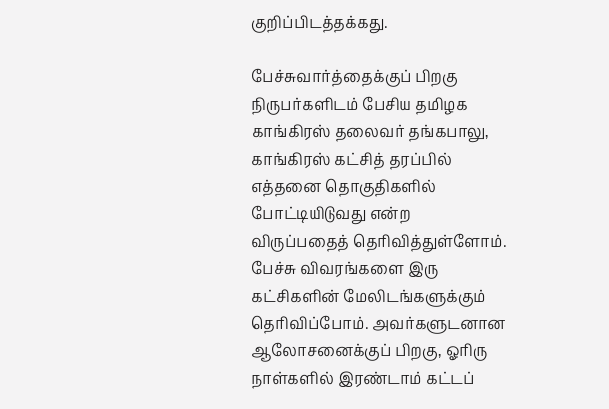குறிப்பிடத்தக்கது.

பேச்சுவார்த்தைக்குப் பிறகு நிருபர்களிடம் பேசிய தமிழக காங்கிரஸ் தலைவர் தங்கபாலு, காங்கிரஸ் கட்சித் தரப்பில் எத்தனை தொகுதிகளில் போட்டியிடுவது என்ற விருப்பதைத் தெரிவித்துள்ளோம். பேச்சு விவரங்களை இரு கட்சிகளின் மேலிடங்களுக்கும் தெரிவிப்போம். அவர்களுடனான ஆலோசனைக்குப் பிறகு, ஓரிரு நாள்களில் இரண்டாம் கட்டப்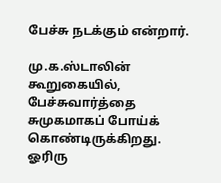பேச்சு நடக்கும் என்றார்.

மு.க.ஸ்டாலின் கூறுகையில், பேச்சுவார்த்தை சுமுகமாகப் போய்க் கொண்டிருக்கிறது. ஓரிரு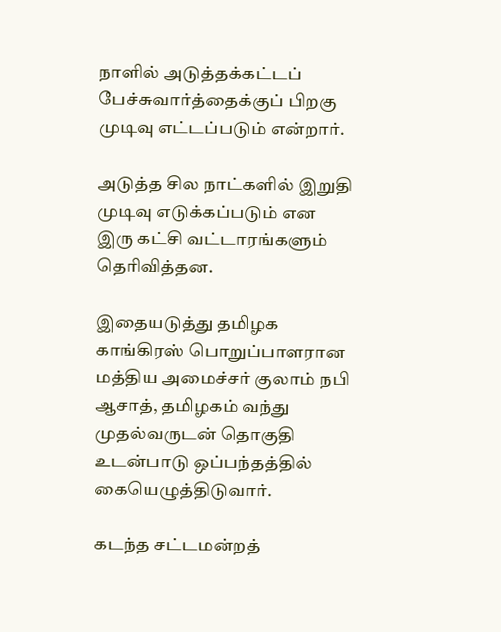நாளில் அடுத்தக்கட்டப் பேச்சுவார்த்தைக்குப் பிறகு முடிவு எட்டப்படும் என்றார்.

அடுத்த சில நாட்களில் இறுதி முடிவு எடுக்கப்படும் என இரு கட்சி வட்டாரங்களும் தெரிவித்தன.

இதையடுத்து தமிழக காங்கிரஸ் பொறுப்பாளரான மத்திய அமைச்சர் குலாம் நபி ஆசாத், தமிழகம் வந்து முதல்வருடன் தொகுதி உடன்பாடு ஒப்பந்தத்தில் கையெழுத்திடுவார்.

கடந்த சட்டமன்றத்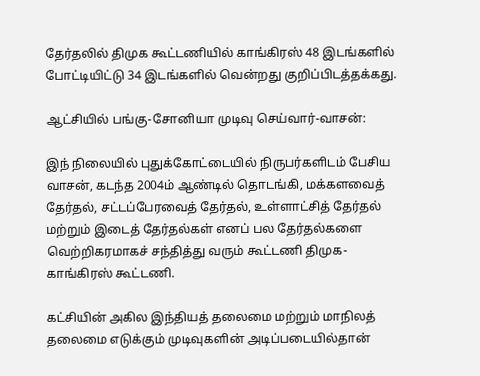தேர்தலில் திமுக கூட்டணியில் காங்கிரஸ் 48 இடங்களில் போட்டியிட்டு 34 இடங்களில் வென்றது குறிப்பிடத்தக்கது.

ஆட்சியில் பங்கு-சோனியா முடிவு செய்வார்-வாசன்:

இந் நிலையில் புதுக்கோட்டையில் நிருபர்களிடம் பேசிய வாசன், கடந்த 2004ம் ஆண்டில் தொடங்கி, மக்களவைத் தேர்தல், சட்டப்பேரவைத் தேர்தல், உள்ளாட்சித் தேர்தல் மற்றும் இடைத் தேர்தல்கள் எனப் பல தேர்தல்களை வெற்றிகரமாகச் சந்தித்து வரும் கூட்டணி திமுக-காங்கிரஸ் கூட்டணி.

கட்சியின் அகில இந்தியத் தலைமை மற்றும் மாநிலத் தலைமை எடுக்கும் முடிவுகளின் அடிப்படையில்தான்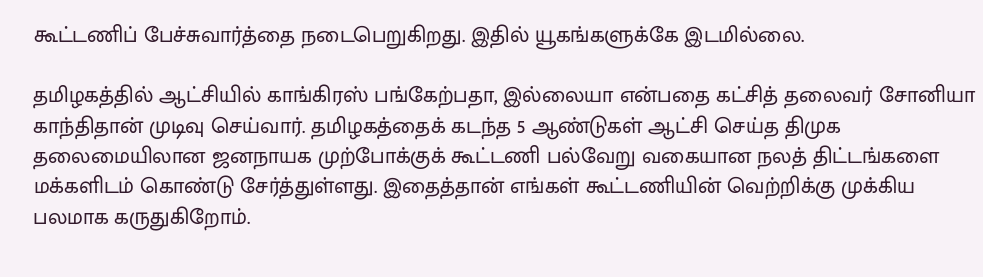கூட்டணிப் பேச்சுவார்த்தை நடைபெறுகிறது. இதில் யூகங்களுக்கே இடமில்லை.

தமிழகத்தில் ஆட்சியில் காங்கிரஸ் பங்கேற்பதா, இல்லையா என்பதை கட்சித் தலைவர் சோனியா காந்திதான் முடிவு செய்வார். தமிழகத்தைக் கடந்த 5 ஆண்டுகள் ஆட்சி செய்த திமுக தலைமையிலான ஜனநாயக முற்போக்குக் கூட்டணி பல்வேறு வகையான நலத் திட்டங்களை மக்களிடம் கொண்டு சேர்த்துள்ளது. இதைத்தான் எங்கள் கூட்டணியின் வெற்றிக்கு முக்கிய பலமாக கருதுகிறோம்.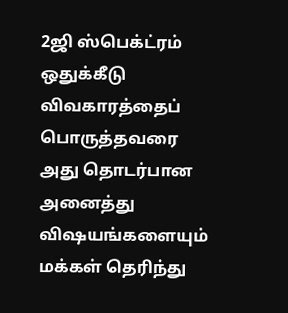2ஜி ஸ்பெக்ட்ரம் ஒதுக்கீடு விவகாரத்தைப் பொருத்தவரை அது தொடர்பான அனைத்து விஷயங்களையும் மக்கள் தெரிந்து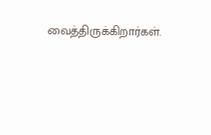வைத்திருக்கிறார்கள்.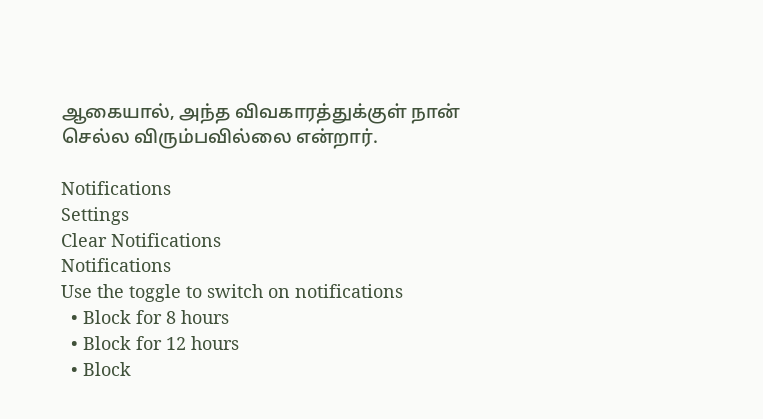ஆகையால், அந்த விவகாரத்துக்குள் நான் செல்ல விரும்பவில்லை என்றார்.

Notifications
Settings
Clear Notifications
Notifications
Use the toggle to switch on notifications
  • Block for 8 hours
  • Block for 12 hours
  • Block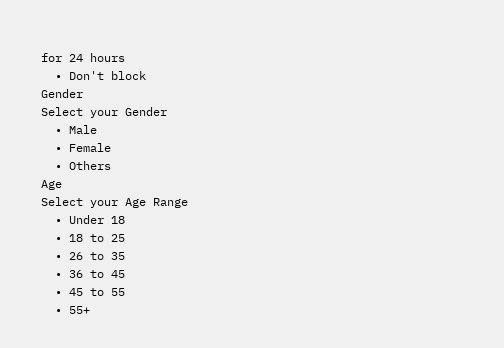for 24 hours
  • Don't block
Gender
Select your Gender
  • Male
  • Female
  • Others
Age
Select your Age Range
  • Under 18
  • 18 to 25
  • 26 to 35
  • 36 to 45
  • 45 to 55
  • 55+